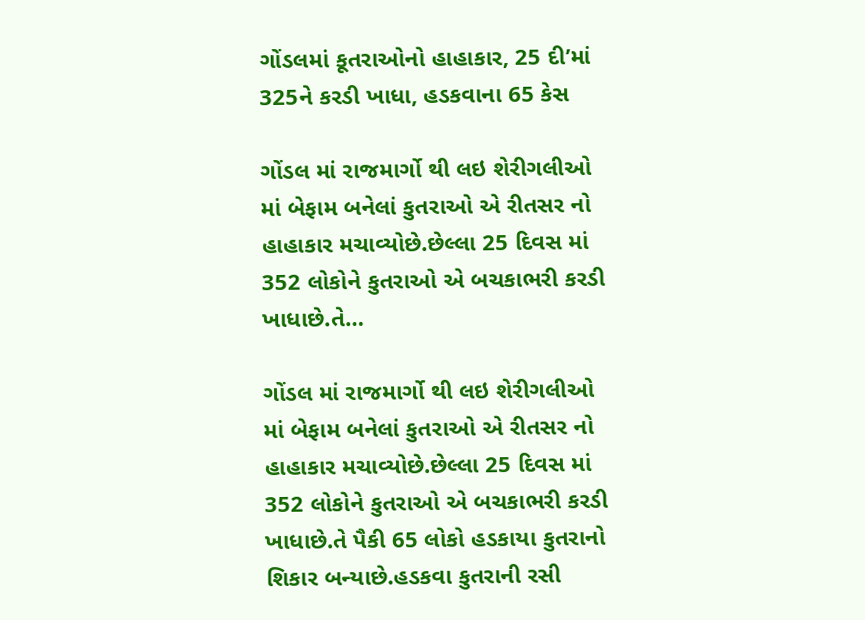ગોંડલમાં કૂતરાઓનો હાહાકાર, 25 દી’માં 325ને કરડી ખાધા, હડકવાના 65 કેસ

ગોંડલ માં રાજમાર્ગો થી લઇ શેરીગલીઓ માં બેફામ બનેલાં કુતરાઓ એ રીતસર નો હાહાકાર મચાવ્યોછે.છેલ્લા 25 દિવસ માં 352 લોકોને કુતરાઓ એ બચકાભરી કરડી ખાધાછે.તે…

ગોંડલ માં રાજમાર્ગો થી લઇ શેરીગલીઓ માં બેફામ બનેલાં કુતરાઓ એ રીતસર નો હાહાકાર મચાવ્યોછે.છેલ્લા 25 દિવસ માં 352 લોકોને કુતરાઓ એ બચકાભરી કરડી ખાધાછે.તે પૈકી 65 લોકો હડકાયા કુતરાનો શિકાર બન્યાછે.હડકવા કુતરાની રસી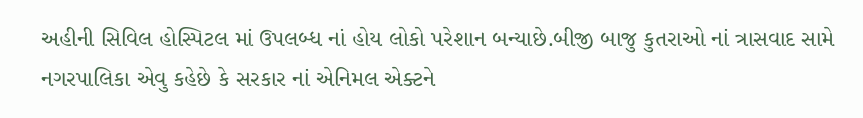અહીની સિવિલ હોસ્પિટલ માં ઉપલબ્ધ નાં હોય લોકો પરેશાન બન્યાછે.બીજી બાજુ કુતરાઓ નાં ત્રાસવાદ સામે નગરપાલિકા એવુ કહેછે કે સરકાર નાં એનિમલ એક્ટને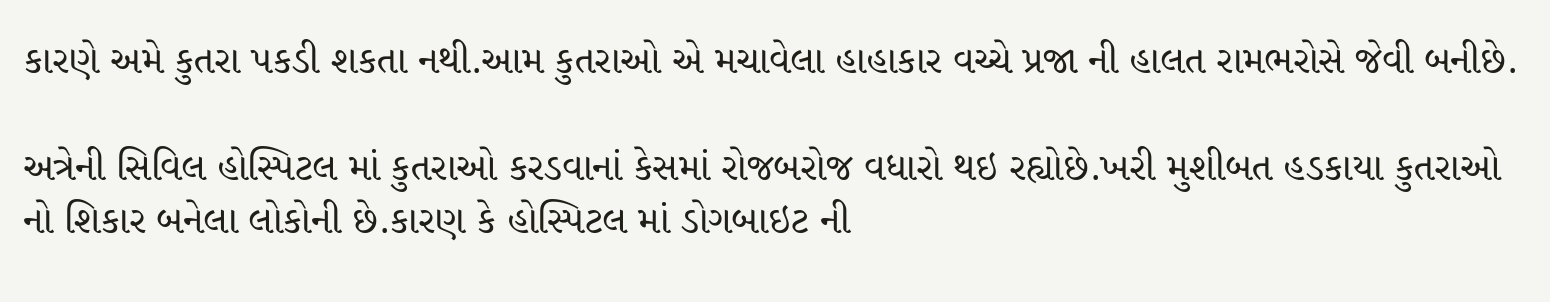કારણે અમે કુતરા પકડી શકતા નથી.આમ કુતરાઓ એ મચાવેલા હાહાકાર વચ્ચે પ્રજા ની હાલત રામભરોસે જેવી બનીછે.

અત્રેની સિવિલ હોસ્પિટલ માં કુતરાઓ કરડવાનાં કેસમાં રોજબરોજ વધારો થઇ રહ્યોછે.ખરી મુશીબત હડકાયા કુતરાઓ નો શિકાર બનેલા લોકોની છે.કારણ કે હોસ્પિટલ માં ડોગબાઇટ ની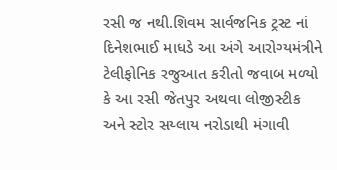રસી જ નથી.શિવમ સાર્વજનિક ટ્રસ્ટ નાં દિનેશભાઈ માધડે આ અંગે આરોગ્યમંત્રીને ટેલીફોનિક રજુઆત કરીતો જવાબ મળ્યો કે આ રસી જેતપુર અથવા લોજીસ્ટીક અને સ્ટોર સય્લાય નરોડાથી મંગાવી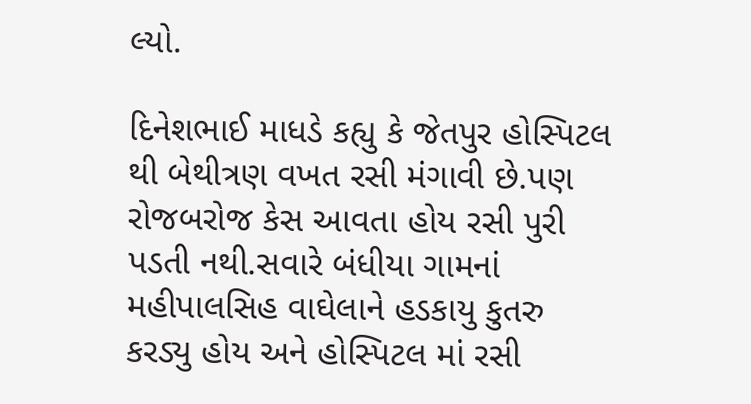લ્યો.

દિનેશભાઈ માધડે કહ્યુ કે જેતપુર હોસ્પિટલ થી બેથીત્રણ વખત રસી મંગાવી છે.પણ રોજબરોજ કેસ આવતા હોય રસી પુરી પડતી નથી.સવારે બંધીયા ગામનાં મહીપાલસિહ વાઘેલાને હડકાયુ કુતરુ કરડ્યુ હોય અને હોસ્પિટલ માં રસી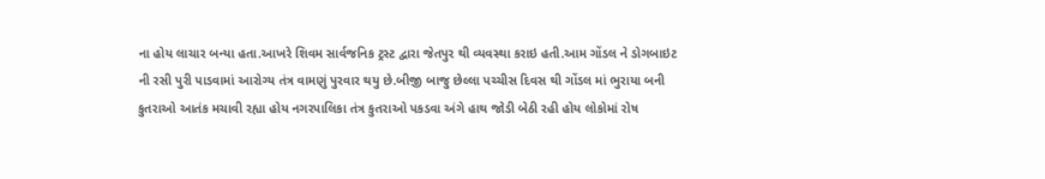ના હોય લાચાર બન્યા હતા.આખરે શિવમ સાર્વજનિક ટ્રસ્ટ દ્વારા જેતપુર થી વ્યવસ્થા કરાઇ હતી.આમ ગોંડલ ને ડોગબાઇટ ની રસી પુરી પાડવામાં આરોગ્ય તંત્ર વામણું પુરવાર થયુ છે.બીજી બાજુ છેલ્લા પચ્ચીસ દિવસ થી ગોંડલ માં ભુરાયા બની કુતરાઓ આતંક મચાવી રહ્યા હોય નગરપાલિકા તંત્ર કુતરાઓ પકડવા અંગે હાથ જોડી બેઠી રહી હોય લોકોમાં રોષ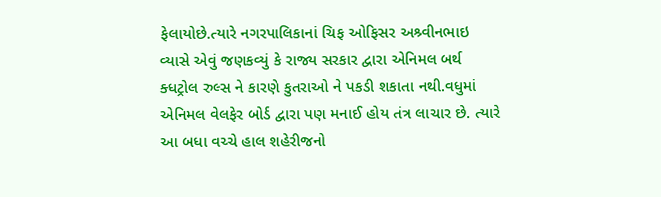ફેલાયોછે.ત્યારે નગરપાલિકાનાં ચિફ ઓફિસર અશ્ર્વીનભાઇ વ્યાસે એવું જણકવ્યું કે રાજ્ય સરકાર દ્વારા એનિમલ બર્થ ક્ધટ્રોલ રુલ્સ ને કારણે કુતરાઓ ને પકડી શકાતા નથી.વધુમાં એનિમલ વેલફેર બોર્ડ દ્વારા પણ મનાઈ હોય તંત્ર લાચાર છે. ત્યારે આ બધા વચ્ચે હાલ શહેરીજનો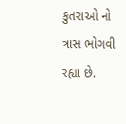કુતરાઓ નો ત્રાસ ભોગવી રહ્યા છે.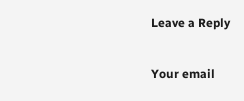Leave a Reply

Your email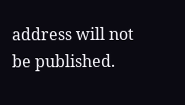address will not be published.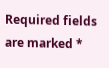Required fields are marked *